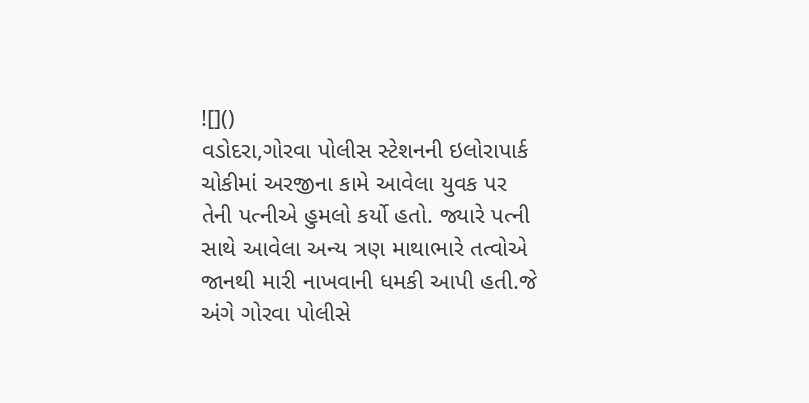![]()
વડોદરા,ગોરવા પોલીસ સ્ટેશનની ઇલોરાપાર્ક ચોકીમાં અરજીના કામે આવેલા યુવક પર તેની પત્નીએ હુમલો કર્યો હતો. જ્યારે પત્ની સાથે આવેલા અન્ય ત્રણ માથાભારે તત્વોએ જાનથી મારી નાખવાની ધમકી આપી હતી.જે અંગે ગોરવા પોલીસે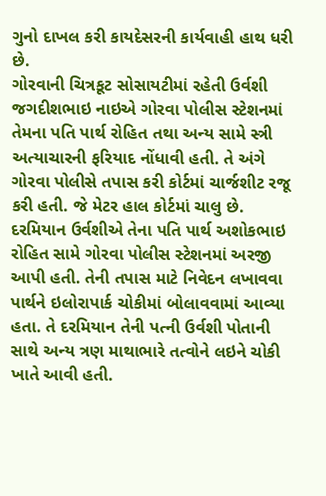ગુનો દાખલ કરી કાયદેસરની કાર્યવાહી હાથ ધરી છે.
ગોરવાની ચિત્રકૂટ સોસાયટીમાં રહેતી ઉર્વશી જગદીશભાઇ નાઇએ ગોરવા પોલીસ સ્ટેશનમાં તેમના પતિ પાર્થ રોહિત તથા અન્ય સામે સ્ત્રી અત્યાચારની ફરિયાદ નોંધાવી હતી. તે અંગે ગોરવા પોલીસે તપાસ કરી કોર્ટમાં ચાર્જશીટ રજૂ કરી હતી. જે મેટર હાલ કોર્ટમાં ચાલુ છે. દરમિયાન ઉર્વશીએ તેના પતિ પાર્થ અશોકભાઇ રોહિત સામે ગોરવા પોલીસ સ્ટેશનમાં અરજી આપી હતી. તેની તપાસ માટે નિવેદન લખાવવા પાર્થને ઇલોરાપાર્ક ચોકીમાં બોલાવવામાં આવ્યા હતા. તે દરમિયાન તેની પત્ની ઉર્વશી પોતાની સાથે અન્ય ત્રણ માથાભારે તત્વોને લઇને ચોકી ખાતે આવી હતી.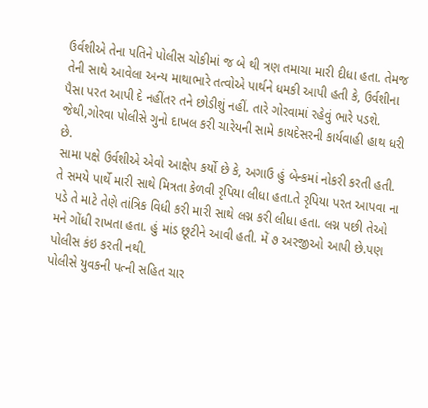ઉર્વશીએ તેના પતિને પોલીસ ચોકીમાં જ બે થી ત્રણ તમાચા મારી દીધા હતા. તેમજ તેની સાથે આવેલા અન્ય માથાભારે તત્વોએ પાર્થને ધમકી આપી હતી કે, ઉર્વશીના પૈસા પરત આપી દે નહીંતર તને છોડીશું નહીં. તારે ગોરવામાં રહેવું ભારે પડશે. જેથી,ગોરવા પોલીસે ગુનો દાખલ કરી ચારેયની સામે કાયદેસરની કાર્યવાહી હાથ ધરી છે.
સામા પક્ષે ઉર્વશીએ એવો આક્ષેપ કર્યો છે કે, અગાઉ હું બેન્કમાં નોકરી કરતી હતી. તે સમયે પાર્થે મારી સાથે મિત્રતા કેળવી રૃપિયા લીધા હતા.તે રૃપિયા પરત આપવા ના પડે તે માટે તેણે તાંત્રિક વિધી કરી મારી સાથે લગ્ન કરી લીધા હતા. લગ્ન પછી તેઓ મને ગોંધી રાખતા હતા. હું માંડ છૂટીને આવી હતી. મેં ૭ અરજીઓ આપી છે.પણ પોલીસ કંઇ કરતી નથી.
પોલીસે યુવકની પત્ની સહિત ચાર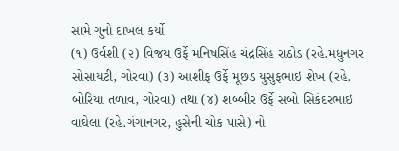સામે ગુનો દાખલ કર્યો
(૧) ઉર્વશી (૨) વિજય ઉર્ફે મનિષસિંહ ચંદ્રસિંહ રાઠોડ (રહે.મધુનગર સોસાયટી, ગોરવા) (૩) આશીફ ઉર્ફે મૂછડ યુસુફભાઇ શેખ (રહે. બોરિયા તળાવ, ગોરવા) તથા (૪) શબ્બીર ઉર્ફે સબો સિકંદરભાઇ વાઘેલા (રહે.ગંગાનગર, હુસેની ચોક પાસે) નો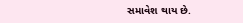સમાવેશ થાય છે.